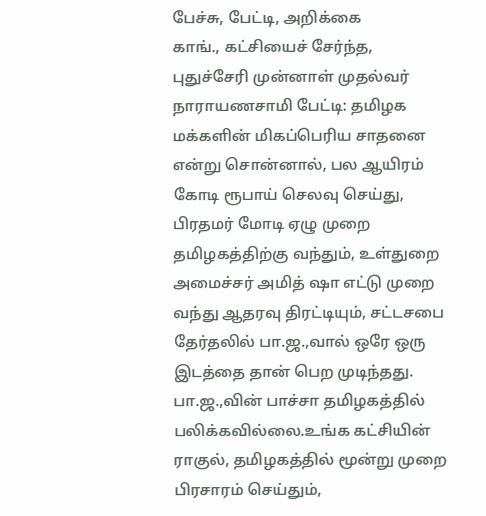பேச்சு, பேட்டி, அறிக்கை
காங்., கட்சியைச் சேர்ந்த, புதுச்சேரி முன்னாள் முதல்வர் நாராயணசாமி பேட்டி: தமிழக மக்களின் மிகப்பெரிய சாதனை என்று சொன்னால், பல ஆயிரம் கோடி ரூபாய் செலவு செய்து, பிரதமர் மோடி ஏழு முறை தமிழகத்திற்கு வந்தும், உள்துறை அமைச்சர் அமித் ஷா எட்டு முறை வந்து ஆதரவு திரட்டியும், சட்டசபை தேர்தலில் பா.ஜ.,வால் ஒரே ஒரு இடத்தை தான் பெற முடிந்தது. பா.ஜ.,வின் பாச்சா தமிழகத்தில் பலிக்கவில்லை.உங்க கட்சியின் ராகுல், தமிழகத்தில் மூன்று முறை பிரசாரம் செய்தும்,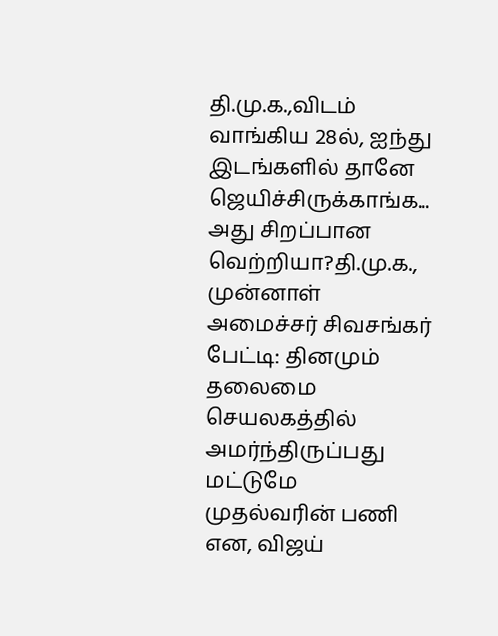தி.மு.க.,விடம் வாங்கிய 28ல், ஐந்து இடங்களில் தானே ஜெயிச்சிருக்காங்க... அது சிறப்பான வெற்றியா?தி.மு.க., முன்னாள் அமைச்சர் சிவசங்கர் பேட்டி: தினமும் தலைமை செயலகத்தில் அமர்ந்திருப்பது மட்டுமே முதல்வரின் பணி என, விஜய்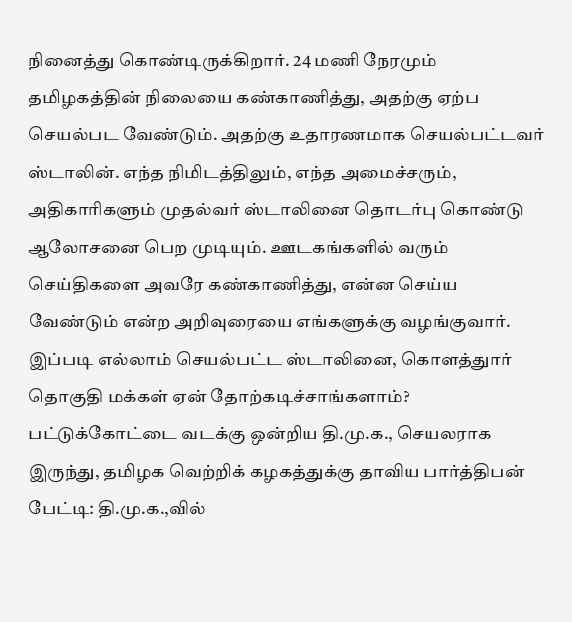நினைத்து கொண்டிருக்கிறார். 24 மணி நேரமும் தமிழகத்தின் நிலையை கண்காணித்து, அதற்கு ஏற்ப செயல்பட வேண்டும். அதற்கு உதாரணமாக செயல்பட்டவர் ஸ்டாலின். எந்த நிமிடத்திலும், எந்த அமைச்சரும், அதிகாரிகளும் முதல்வர் ஸ்டாலினை தொடர்பு கொண்டு ஆலோசனை பெற முடியும். ஊடகங்களில் வரும் செய்திகளை அவரே கண்காணித்து, என்ன செய்ய வேண்டும் என்ற அறிவுரையை எங்களுக்கு வழங்குவார். இப்படி எல்லாம் செயல்பட்ட ஸ்டாலினை, கொளத்துார் தொகுதி மக்கள் ஏன் தோற்கடிச்சாங்களாம்? பட்டுக்கோட்டை வடக்கு ஒன்றிய தி.மு.க., செயலராக இருந்து, தமிழக வெற்றிக் கழகத்துக்கு தாவிய பார்த்திபன் பேட்டி: தி.மு.க.,வில்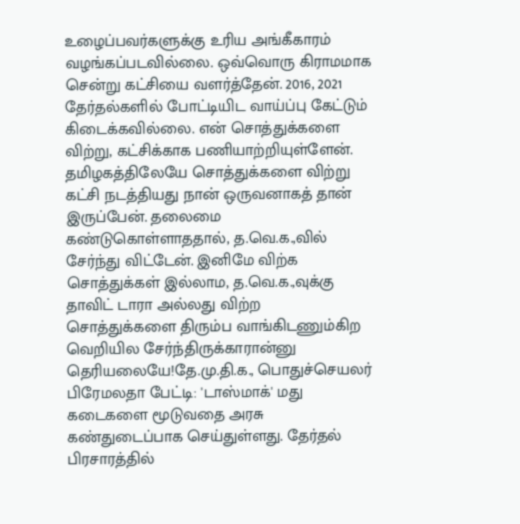உழைப்பவர்களுக்கு உரிய அங்கீகாரம் வழங்கப்படவில்லை. ஒவ்வொரு கிராமமாக சென்று கட்சியை வளர்த்தேன். 2016, 2021 தேர்தல்களில் போட்டியிட வாய்ப்பு கேட்டும் கிடைக்கவில்லை. என் சொத்துக்களை விற்று, கட்சிக்காக பணியாற்றியுள்ளேன். தமிழகத்திலேயே சொத்துக்களை விற்று கட்சி நடத்தியது நான் ஒருவனாகத் தான் இருப்பேன். தலைமை கண்டுகொள்ளாததால், த.வெ.க.,வில் சேர்ந்து விட்டேன். இனிமே விற்க சொத்துக்கள் இல்லாம, த.வெ.க.,வுக்கு தாவிட் டாரா அல்லது விற்ற சொத்துக்களை திரும்ப வாங்கிடணும்கிற வெறியில சேர்ந்திருக்காரான்னு தெரியலையே!தே.மு.தி.க., பொதுச்செயலர் பிரேமலதா பேட்டி: 'டாஸ்மாக்' மது கடைகளை மூடுவதை அரசு கண்துடைப்பாக செய்துள்ளது. தேர்தல் பிரசாரத்தில்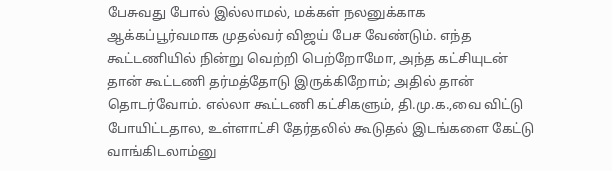பேசுவது போல் இல்லாமல், மக்கள் நலனுக்காக ஆக்கப்பூர்வமாக முதல்வர் விஜய் பேச வேண்டும். எந்த கூட்டணியில் நின்று வெற்றி பெற்றோமோ, அந்த கட்சியுடன் தான் கூட்டணி தர்மத்தோடு இருக்கிறோம்; அதில் தான் தொடர்வோம். எல்லா கூட்டணி கட்சிகளும், தி.மு.க.,வை விட்டு போயிட்டதால, உள்ளாட்சி தேர்தலில் கூடுதல் இடங்களை கேட்டு வாங்கிடலாம்னு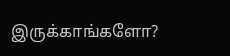இருக்காங்களோ?